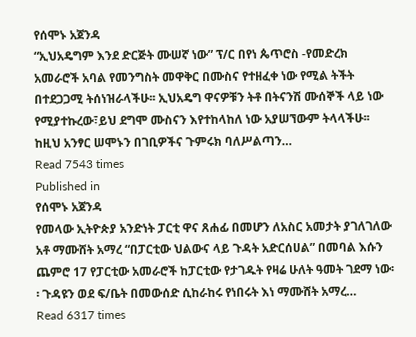የሰሞኑ አጀንዳ
“ኢህአዴግም እንደ ድርጅት ሙሠኛ ነው” ፕ/ር በየነ ጴጥሮስ -የመድረክ አመራሮች አባል የመንግስት መዋቅር በሙስና የተዘፈቀ ነው የሚል ትችት በተደጋጋሚ ትሰነዝራላችሁ፡፡ ኢህአዴግ ዋናዎቹን ትቶ በትናንሽ ሙሰኞች ላይ ነው የሚያተኩረው፣ይህ ደግሞ ሙስናን እየተከላከለ ነው አያሠኘውም ትላላችሁ፡፡ ከዚህ አንፃር ሠሞኑን በገቢዎችና ጉምሩክ ባለሥልጣን…
Read 7543 times
Published in
የሰሞኑ አጀንዳ
የመላው ኢትዮጵያ አንድነት ፓርቲ ዋና ጸሐፊ በመሆን ለአስር አመታት ያገለገለው አቶ ማሙሸት አማረ “በፓርቲው ህልውና ላይ ጉዳት አድርሰሀል” በመባል እሱን ጨምሮ 17 የፓርቲው አመራሮች ከፓርቲው የታገዱት የዛሬ ሁለት ዓመት ገደማ ነው፡፡ ጉዳዩን ወደ ፍ/ቤት በመውሰድ ሲከራከሩ የነበሩት እነ ማሙሸት አማረ…
Read 6317 times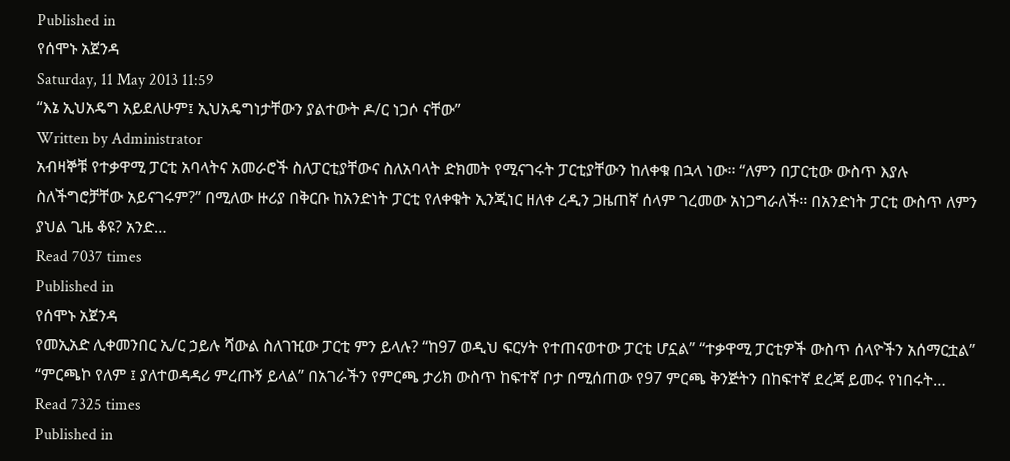Published in
የሰሞኑ አጀንዳ
Saturday, 11 May 2013 11:59
“እኔ ኢህአዴግ አይደለሁም፤ ኢህአዴግነታቸውን ያልተውት ዶ/ር ነጋሶ ናቸው”
Written by Administrator
አብዛኞቹ የተቃዋሚ ፓርቲ አባላትና አመራሮች ስለፓርቲያቸውና ስለአባላት ድክመት የሚናገሩት ፓርቲያቸውን ከለቀቁ በኋላ ነው፡፡ “ለምን በፓርቲው ውስጥ እያሉ ስለችግሮቻቸው አይናገሩም?” በሚለው ዙሪያ በቅርቡ ከአንድነት ፓርቲ የለቀቁት ኢንጂነር ዘለቀ ረዲን ጋዜጠኛ ሰላም ገረመው አነጋግራለች፡፡ በአንድነት ፓርቲ ውስጥ ለምን ያህል ጊዜ ቆዩ? አንድ…
Read 7037 times
Published in
የሰሞኑ አጀንዳ
የመኢአድ ሊቀመንበር ኢ/ር ኃይሉ ሻውል ስለገዢው ፓርቲ ምን ይላሉ? “ከ97 ወዲህ ፍርሃት የተጠናወተው ፓርቲ ሆኗል” “ተቃዋሚ ፓርቲዎች ውስጥ ሰላዮችን አሰማርቷል” “ምርጫኮ የለም ፤ ያለተወዳዳሪ ምረጡኝ ይላል” በአገራችን የምርጫ ታሪክ ውስጥ ከፍተኛ ቦታ በሚሰጠው የ97 ምርጫ ቅንጅትን በከፍተኛ ደረጃ ይመሩ የነበሩት…
Read 7325 times
Published in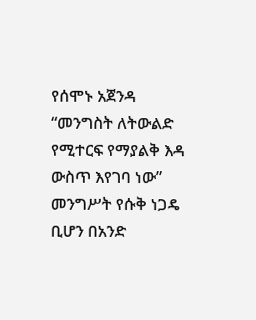የሰሞኑ አጀንዳ
“መንግስት ለትውልድ የሚተርፍ የማያልቅ እዳ ውስጥ እየገባ ነው” መንግሥት የሱቅ ነጋዴ ቢሆን በአንድ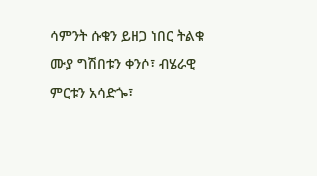ሳምንት ሱቁን ይዘጋ ነበር ትልቁ ሙያ ግሽበቱን ቀንሶ፣ ብሄራዊ ምርቱን አሳድጐ፣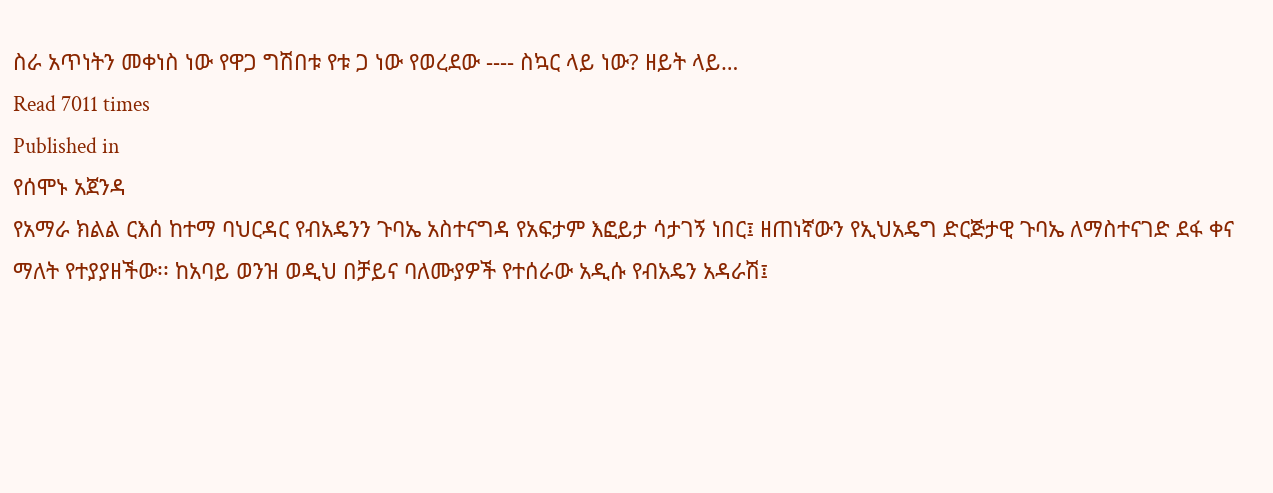ስራ አጥነትን መቀነስ ነው የዋጋ ግሽበቱ የቱ ጋ ነው የወረደው ---- ስኳር ላይ ነው? ዘይት ላይ…
Read 7011 times
Published in
የሰሞኑ አጀንዳ
የአማራ ክልል ርእሰ ከተማ ባህርዳር የብአዴንን ጉባኤ አስተናግዳ የአፍታም እፎይታ ሳታገኝ ነበር፤ ዘጠነኛውን የኢህአዴግ ድርጅታዊ ጉባኤ ለማስተናገድ ደፋ ቀና ማለት የተያያዘችው፡፡ ከአባይ ወንዝ ወዲህ በቻይና ባለሙያዎች የተሰራው አዲሱ የብአዴን አዳራሽ፤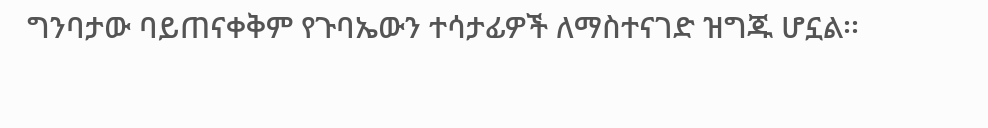ግንባታው ባይጠናቀቅም የጉባኤውን ተሳታፊዎች ለማስተናገድ ዝግጁ ሆኗል፡፡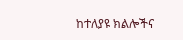ከተለያዩ ክልሎችና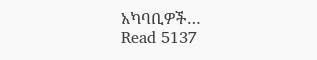አካባቢዎች…
Read 5137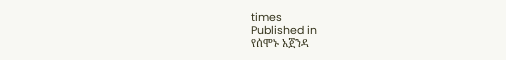times
Published in
የሰሞኑ አጀንዳ